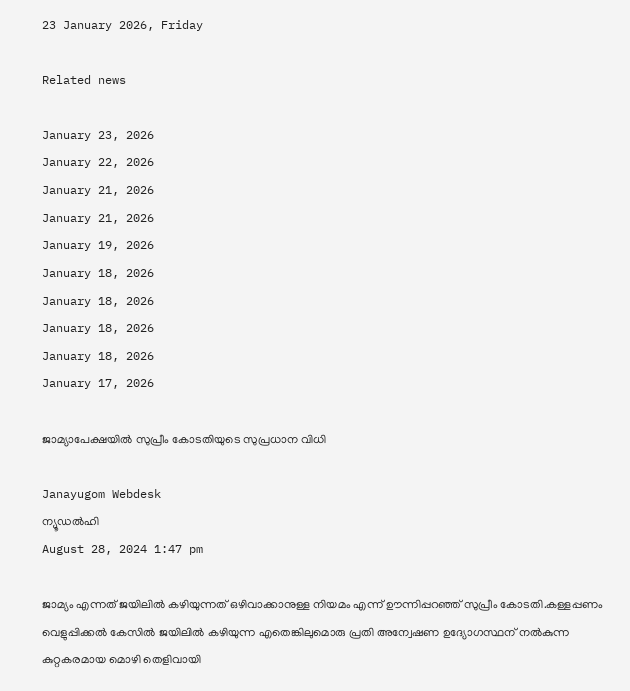23 January 2026, Friday

Related news

January 23, 2026
January 22, 2026
January 21, 2026
January 21, 2026
January 19, 2026
January 18, 2026
January 18, 2026
January 18, 2026
January 18, 2026
January 17, 2026

ജാമ്യാപേക്ഷയിൽ സുപ്രീം കോടതിയുടെ സുപ്രധാന വിധി

Janayugom Webdesk
ന്യൂഡല്‍ഹി
August 28, 2024 1:47 pm

ജാമ്യം എന്നത് ജയിലിൽ കഴിയുന്നത് ഒഴിവാക്കാനുള്ള നിയമം എന്ന് ഊന്നിപ്പറഞ്ഞ് സുപ്രീം കോടതി.കള്ളപ്പണം വെളുപ്പിക്കല്‍ കേസില്‍ ജയിലില്‍ കഴിയുന്ന എതെങ്കിലുമൊരു പ്രതി അന്വേഷണ ഉദ്യോഗസ്ഥന് നല്‍കുന്ന കുറ്റകരമായ മൊഴി തെളിവായി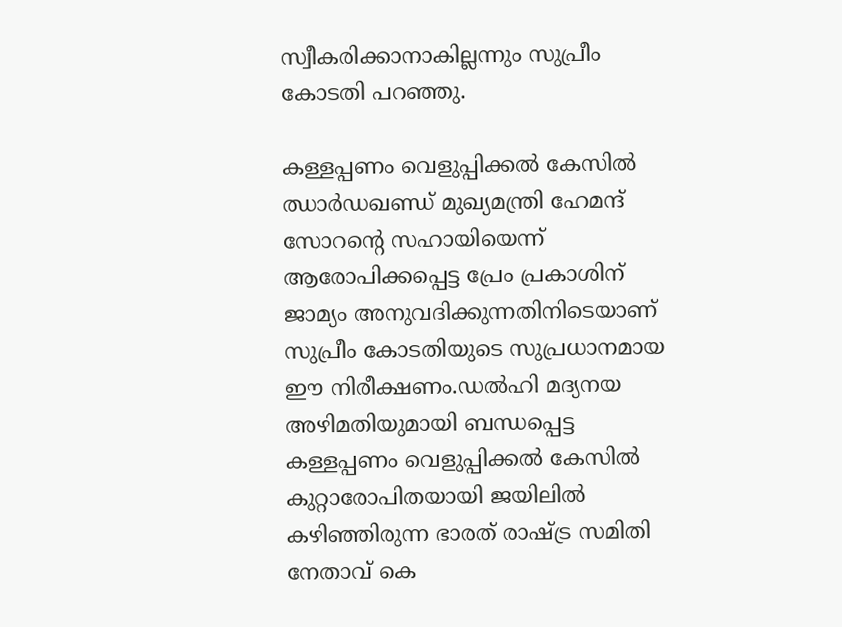സ്വീകരിക്കാനാകില്ലന്നും സുപ്രീം കോടതി പറഞ്ഞു.

കള്ളപ്പണം വെളുപ്പിക്കല്‍ കേസില്‍ ഝാര്‍ഡഖണ്ഡ് മുഖ്യമന്ത്രി ഹേമന്ദ് സോറന്റെ സഹായിയെന്ന് ആരോപിക്കപ്പെട്ട പ്രേം പ്രകാശിന് ജാമ്യം അനുവദിക്കുന്നതിനിടെയാണ് സുപ്രീം കോടതിയുടെ സുപ്രധാനമായ ഈ നിരീക്ഷണം.ഡല്‍ഹി മദ്യനയ അഴിമതിയുമായി ബന്ധപ്പെട്ട കള്ളപ്പണം വെളുപ്പിക്കല്‍ കേസില്‍ കുറ്റാരോപിതയായി ജയിലില്‍ കഴിഞ്ഞിരുന്ന ഭാരത് രാഷ്ട്ര സമിതി നേതാവ് കെ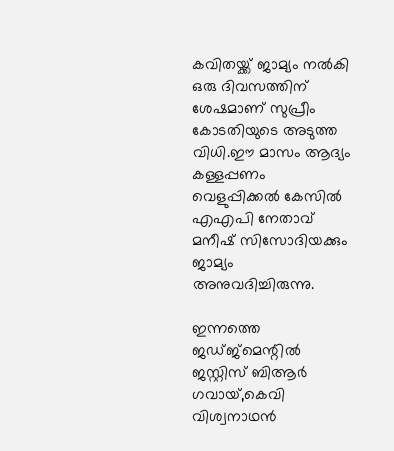കവിതയ്ക്ക് ജാമ്യം നല്‍കി ഒരു ദിവസത്തിന് ശേഷമാണ് സുപ്രീം കോടതിയുടെ അടുത്ത വിധി.ഈ മാസം ആദ്യം കള്ളപ്പണം വെളുപ്പിക്കല്‍ കേസില്‍ എഎപി നേതാവ് മനീഷ് സിസോദിയക്കും ജാമ്യം അനുവദിച്ചിരുന്നു.

ഇന്നത്തെ ജഡ്ജ്‌മെന്റില്‍ ജസ്റ്റിസ് ബിആര്‍ ഗവായ്,കെവി വിശ്വനാഥന്‍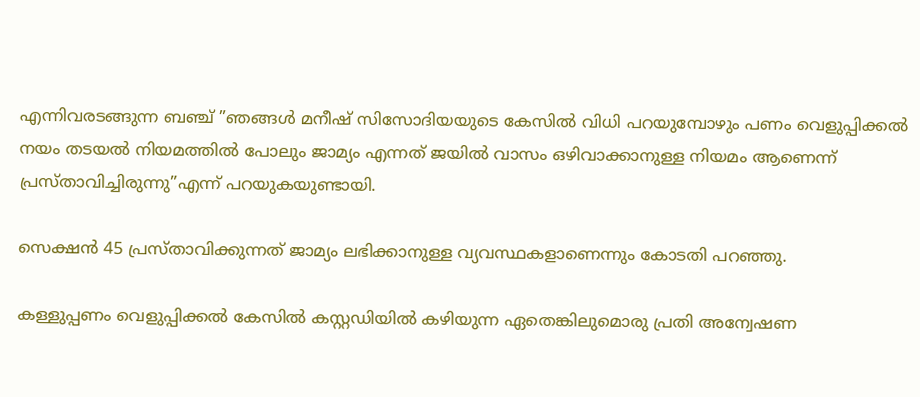എന്നിവരടങ്ങുന്ന ബഞ്ച് ”ഞങ്ങള്‍ മനീഷ് സിസോദിയയുടെ കേസില്‍ വിധി പറയുമ്പോഴും പണം വെളുപ്പിക്കല്‍ നയം തടയല്‍ നിയമത്തില്‍ പോലും ജാമ്യം എന്നത് ജയില്‍ വാസം ഒഴിവാക്കാനുള്ള നിയമം ആണെന്ന് പ്രസ്താവിച്ചിരുന്നു”എന്ന് പറയുകയുണ്ടായി.

സെക്ഷന്‍ 45 പ്രസ്താവിക്കുന്നത് ജാമ്യം ലഭിക്കാനുള്ള വ്യവസ്ഥകളാണെന്നും കോടതി പറഞ്ഞു.

കള്ളുപ്പണം വെളുപ്പിക്കല്‍ കേസില്‍ കസ്റ്റഡിയില്‍ കഴിയുന്ന ഏതെങ്കിലുമൊരു പ്രതി അന്വേഷണ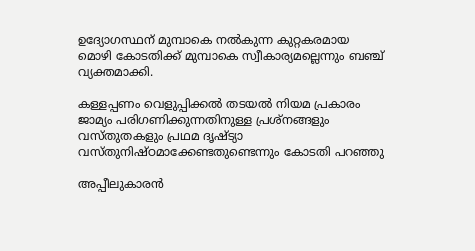ഉദ്യോഗസ്ഥന് മുമ്പാകെ നല്‍കുന്ന കുറ്റകരമായ മൊഴി കോടതിക്ക് മുമ്പാകെ സ്വീകാര്യമല്ലെന്നും ബഞ്ച് വ്യക്തമാക്കി.

കള്ളപ്പണം വെളുപ്പിക്കല്‍ തടയല്‍ നിയമ പ്രകാരം ജാമ്യം പരിഗണിക്കുന്നതിനുള്ള പ്രശ്‌നങ്ങളും വസ്തുതകളും പ്രഥമ ദൃഷ്ട്യാ വസ്തുനിഷ്ഠമാക്കേണ്ടതുണ്ടെന്നും കോടതി പറഞ്ഞു

അപ്പീലുകാരന്‍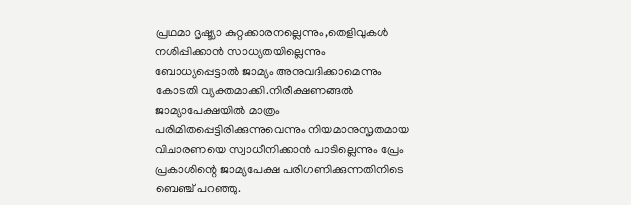പ്രഥമാ ദൃഷ്ട്യാ കുറ്റക്കാരനല്ലെന്നും,തെളിവുകള്‍ നശിപ്പിക്കാന്‍ സാധ്യതയില്ലെന്നും ബോധ്യപ്പെട്ടാല്‍ ജാമ്യം അനുവദിക്കാമെന്നും കോടതി വ്യക്തമാക്കി.നിരീക്ഷണങ്ങല്‍ ജാമ്യാപേക്ഷയില്‍ മാത്രം പരിമിതപ്പെട്ടിരിക്കുന്നുവെന്നും നിയമാനുസൃതമായ വിചാരണയെ സ്വാധീനിക്കാന്‍ പാടില്ലെന്നും പ്രേം പ്രകാശിന്റെ ജാമ്യപേക്ഷ പരിഗണിക്കുന്നതിനിടെ ബെഞ്ച് പറഞ്ഞു.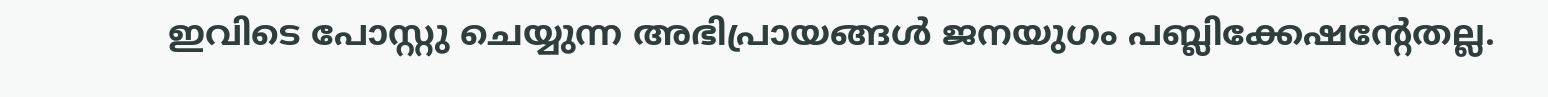ഇവിടെ പോസ്റ്റു ചെയ്യുന്ന അഭിപ്രായങ്ങള്‍ ജനയുഗം പബ്ലിക്കേഷന്റേതല്ല.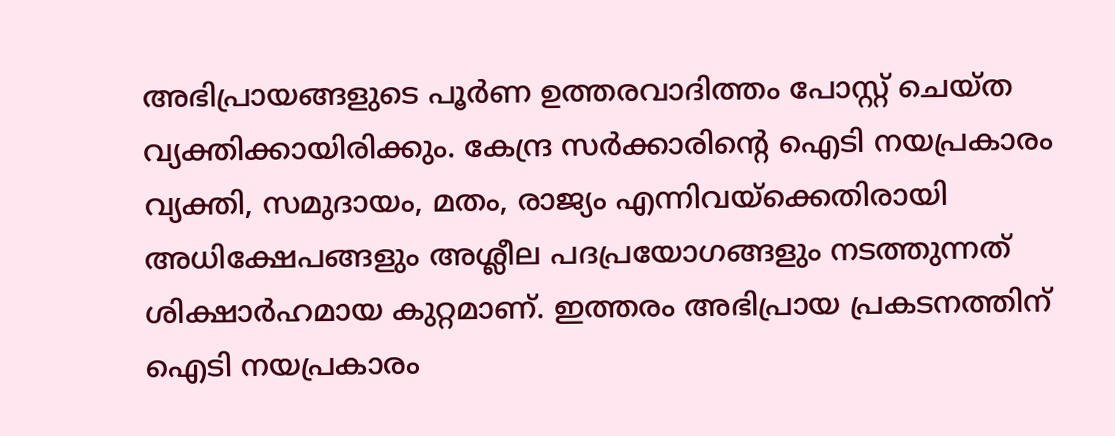അഭിപ്രായങ്ങളുടെ പൂര്‍ണ ഉത്തരവാദിത്തം പോസ്റ്റ് ചെയ്ത വ്യക്തിക്കായിരിക്കും. കേന്ദ്ര സര്‍ക്കാരിന്റെ ഐടി നയപ്രകാരം വ്യക്തി, സമുദായം, മതം, രാജ്യം എന്നിവയ്‌ക്കെതിരായി അധിക്ഷേപങ്ങളും അശ്ലീല പദപ്രയോഗങ്ങളും നടത്തുന്നത് ശിക്ഷാര്‍ഹമായ കുറ്റമാണ്. ഇത്തരം അഭിപ്രായ പ്രകടനത്തിന് ഐടി നയപ്രകാരം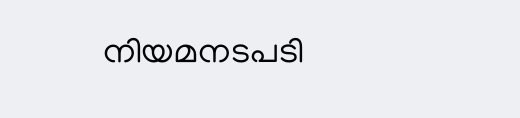നിയമനടപടി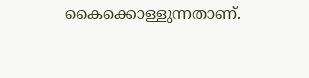കൈക്കൊള്ളുന്നതാണ്.